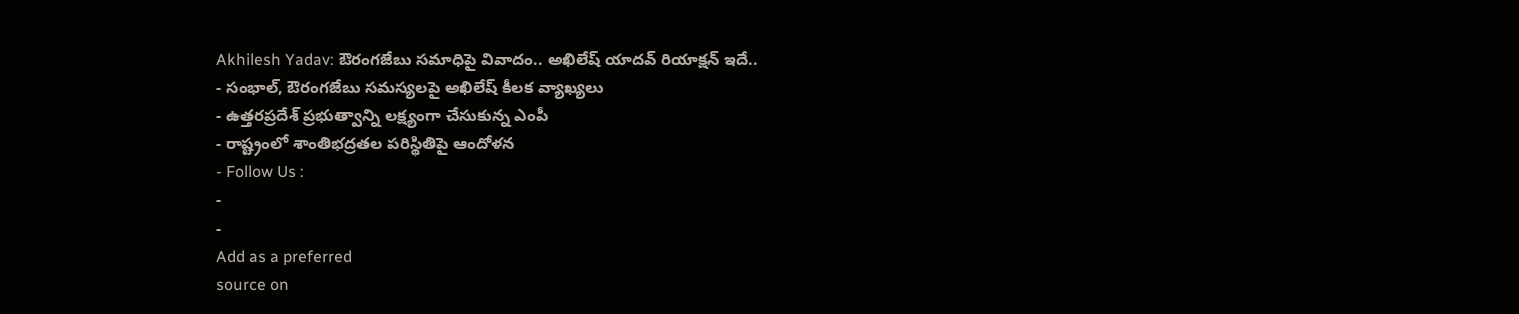Akhilesh Yadav: ఔరంగజేబు సమాధిపై వివాదం.. అఖిలేష్ యాదవ్ రియాక్షన్ ఇదే..
- సంభాల్, ఔరంగజేబు సమస్యలపై అఖిలేష్ కీలక వ్యాఖ్యలు
- ఉత్తరప్రదేశ్ ప్రభుత్వాన్ని లక్ష్యంగా చేసుకున్న ఎంపీ
- రాష్ట్రంలో శాంతిభద్రతల పరిస్థితిపై ఆందోళన
- Follow Us :
-
-
Add as a preferred
source on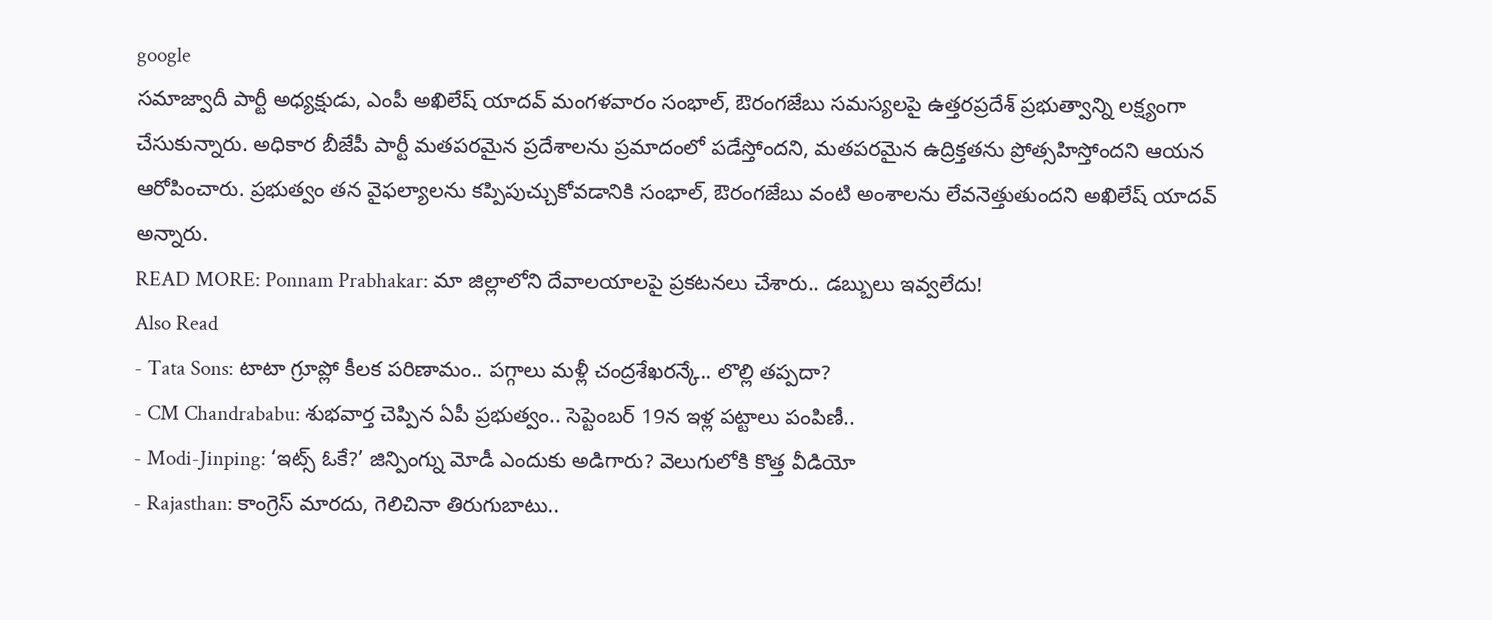google
సమాజ్వాదీ పార్టీ అధ్యక్షుడు, ఎంపీ అఖిలేష్ యాదవ్ మంగళవారం సంభాల్, ఔరంగజేబు సమస్యలపై ఉత్తరప్రదేశ్ ప్రభుత్వాన్ని లక్ష్యంగా చేసుకున్నారు. అధికార బీజేపీ పార్టీ మతపరమైన ప్రదేశాలను ప్రమాదంలో పడేస్తోందని, మతపరమైన ఉద్రిక్తతను ప్రోత్సహిస్తోందని ఆయన ఆరోపించారు. ప్రభుత్వం తన వైఫల్యాలను కప్పిపుచ్చుకోవడానికి సంభాల్, ఔరంగజేబు వంటి అంశాలను లేవనెత్తుతుందని అఖిలేష్ యాదవ్ అన్నారు.
READ MORE: Ponnam Prabhakar: మా జిల్లాలోని దేవాలయాలపై ప్రకటనలు చేశారు.. డబ్బులు ఇవ్వలేదు!
Also Read
- Tata Sons: టాటా గ్రూప్లో కీలక పరిణామం.. పగ్గాలు మళ్లీ చంద్రశేఖరన్కే.. లొల్లి తప్పదా?
- CM Chandrababu: శుభవార్త చెప్పిన ఏపీ ప్రభుత్వం.. సెప్టెంబర్ 19న ఇళ్ల పట్టాలు పంపిణీ..
- Modi-Jinping: ‘ఇట్స్ ఓకే?’ జిన్పింగ్ను మోడీ ఎందుకు అడిగారు? వెలుగులోకి కొత్త వీడియో
- Rajasthan: కాంగ్రెస్ మారదు, గెలిచినా తిరుగుబాటు..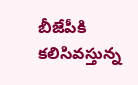బీజేపీకి కలిసివస్తున్న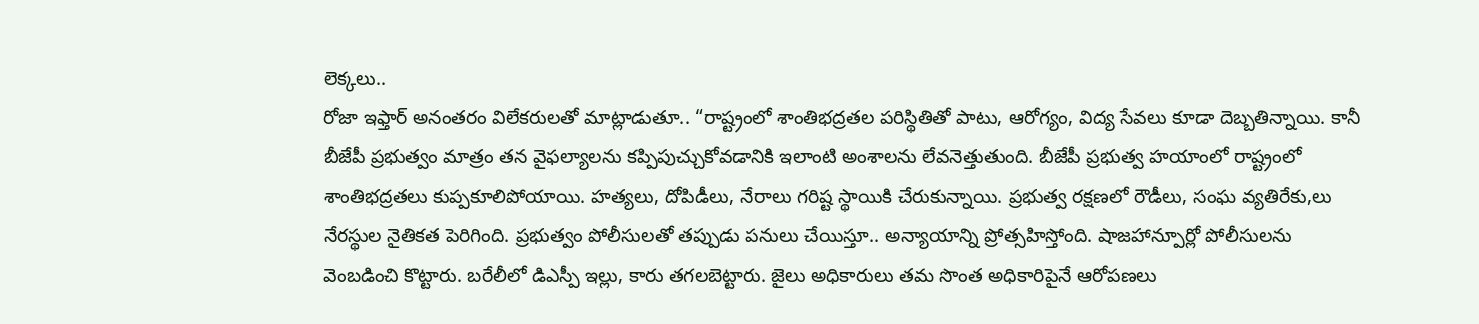లెక్కలు..
రోజా ఇఫ్తార్ అనంతరం విలేకరులతో మాట్లాడుతూ.. “రాష్ట్రంలో శాంతిభద్రతల పరిస్థితితో పాటు, ఆరోగ్యం, విద్య సేవలు కూడా దెబ్బతిన్నాయి. కానీ బీజేపీ ప్రభుత్వం మాత్రం తన వైఫల్యాలను కప్పిపుచ్చుకోవడానికి ఇలాంటి అంశాలను లేవనెత్తుతుంది. బీజేపీ ప్రభుత్వ హయాంలో రాష్ట్రంలో శాంతిభద్రతలు కుప్పకూలిపోయాయి. హత్యలు, దోపిడీలు, నేరాలు గరిష్ట స్థాయికి చేరుకున్నాయి. ప్రభుత్వ రక్షణలో రౌడీలు, సంఘ వ్యతిరేకు,లు నేరస్థుల నైతికత పెరిగింది. ప్రభుత్వం పోలీసులతో తప్పుడు పనులు చేయిస్తూ.. అన్యాయాన్ని ప్రోత్సహిస్తోంది. షాజహాన్పూర్లో పోలీసులను వెంబడించి కొట్టారు. బరేలీలో డిఎస్పీ ఇల్లు, కారు తగలబెట్టారు. జైలు అధికారులు తమ సొంత అధికారిపైనే ఆరోపణలు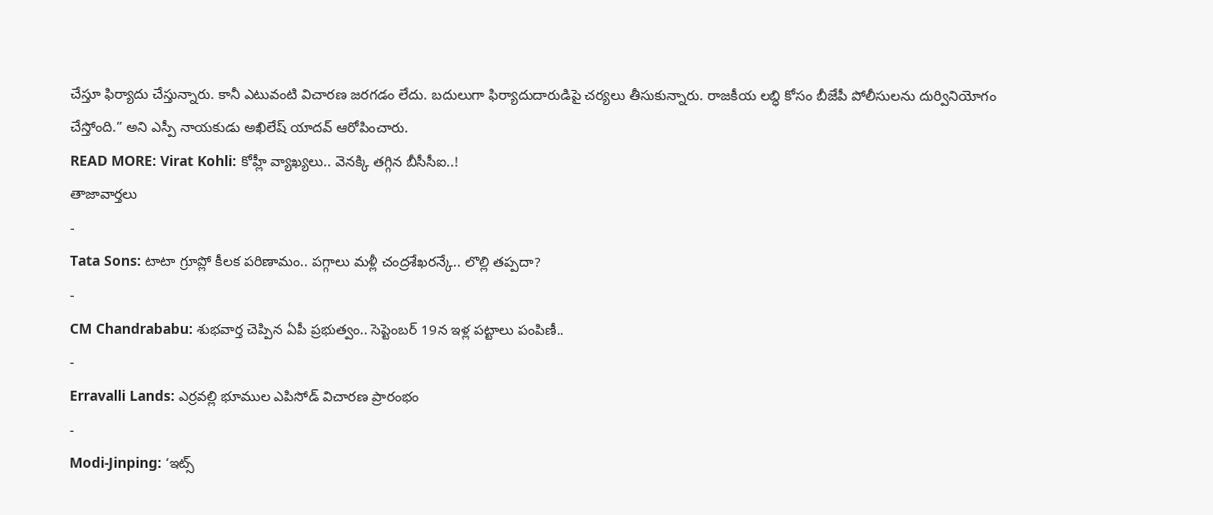చేస్తూ ఫిర్యాదు చేస్తున్నారు. కానీ ఎటువంటి విచారణ జరగడం లేదు. బదులుగా ఫిర్యాదుదారుడిపై చర్యలు తీసుకున్నారు. రాజకీయ లబ్ధి కోసం బీజేపీ పోలీసులను దుర్వినియోగం చేస్తోంది.” అని ఎస్పీ నాయకుడు అఖిలేష్ యాదవ్ ఆరోపించారు.
READ MORE: Virat Kohli: కోహ్లీ వ్యాఖ్యలు.. వెనక్కి తగ్గిన బీసీసీఐ..!
తాజావార్తలు
-
Tata Sons: టాటా గ్రూప్లో కీలక పరిణామం.. పగ్గాలు మళ్లీ చంద్రశేఖరన్కే.. లొల్లి తప్పదా?
-
CM Chandrababu: శుభవార్త చెప్పిన ఏపీ ప్రభుత్వం.. సెప్టెంబర్ 19న ఇళ్ల పట్టాలు పంపిణీ..
-
Erravalli Lands: ఎర్రవల్లి భూముల ఎపిసోడ్ విచారణ ప్రారంభం
-
Modi-Jinping: ‘ఇట్స్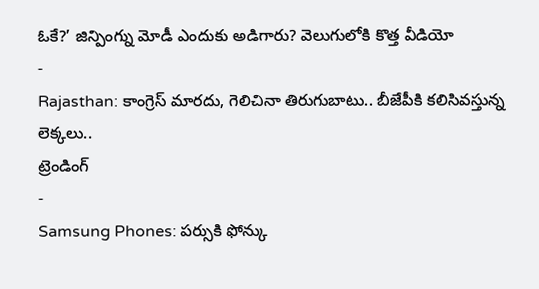ఓకే?’ జిన్పింగ్ను మోడీ ఎందుకు అడిగారు? వెలుగులోకి కొత్త వీడియో
-
Rajasthan: కాంగ్రెస్ మారదు, గెలిచినా తిరుగుబాటు.. బీజేపీకి కలిసివస్తున్న లెక్కలు..
ట్రెండింగ్
-
Samsung Phones: పర్సుకి ఫోన్కు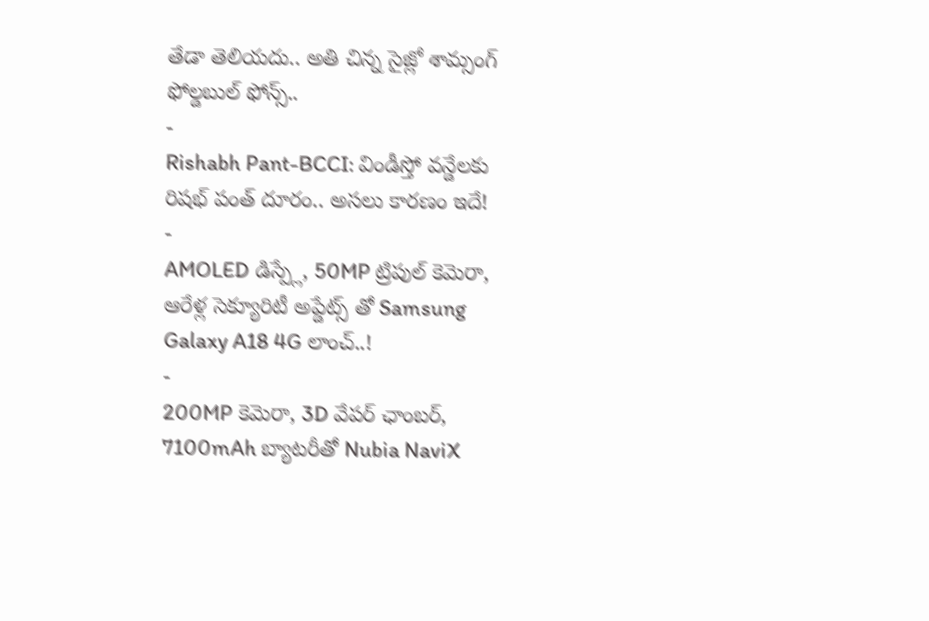తేడా తెలియదు.. అతి చిన్న సైజ్లో శామ్సంగ్ ఫోల్డబుల్ ఫోన్స్..
-
Rishabh Pant-BCCI: విండీస్తో వన్డేలకు రిషభ్ పంత్ దూరం.. అసలు కారణం ఇదే!
-
AMOLED డిస్ప్లే, 50MP ట్రిపుల్ కెమెరా, ఆరేళ్ల సెక్యూరిటీ అప్డేట్స్ తో Samsung Galaxy A18 4G లాంచ్..!
-
200MP కెమెరా, 3D వేపర్ ఛాంబర్, 7100mAh బ్యాటరీతో Nubia NaviX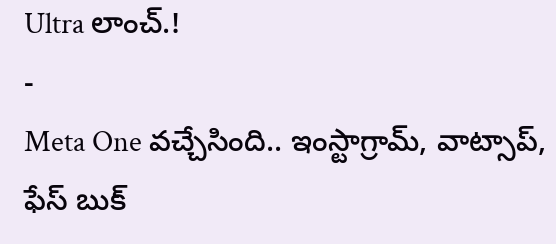Ultra లాంచ్.!
-
Meta One వచ్చేసింది.. ఇంస్టాగ్రామ్, వాట్సాప్, ఫేస్ బుక్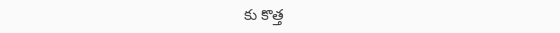కు కొత్త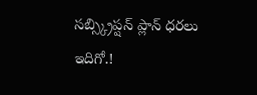సబ్స్క్రిప్షన్ ప్లాన్ ధరలు ఇదిగో.!